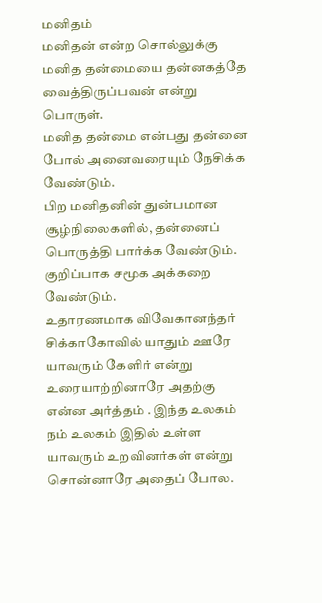மனிதம்
மனிதன் என்ற சொல்லுக்கு மனித தன்மையை தன்னகத்தே வைத்திருப்பவன் என்று பொருள்.
மனித தன்மை என்பது தன்னை போல் அனைவரையும் நேசிக்க வேண்டும்.
பிற மனிதனின் துன்பமான சூழ்நிலைகளில், தன்னைப் பொருத்தி பார்க்க வேண்டும். குறிப்பாக சமூக அக்கறை வேண்டும்.
உதாரணமாக விவேகானந்தர் சிக்காகோவில் யாதும் ஊரே யாவரும் கேளிர் என்று உரையாற்றினாரே அதற்கு என்ன அர்த்தம் . இந்த உலகம் நம் உலகம் இதில் உள்ள யாவரும் உறவினர்கள் என்று சொன்னாரே அதைப் போல.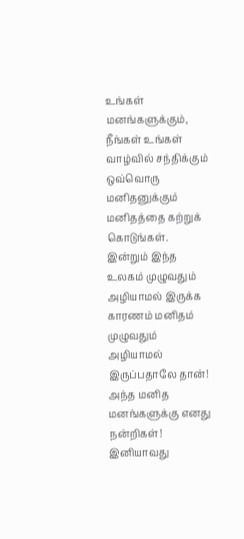உங்கள் மனங்களுக்கும், நீங்கள் உங்கள் வாழ்வில் சந்திக்கும் ஒவ்வொரு மனிதனுக்கும் மனிதத்தை கற்றுக் கொடுங்கள்.
இன்றும் இந்த உலகம் முழுவதும் அழியாமல் இருக்க காரணம் மனிதம் முழுவதும் அழியாமல் இருப்பதாலே தான்!
அந்த மனித மனங்களுக்கு எனது நன்றிகள்!
இனியாவது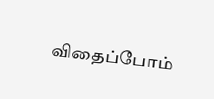விதைப்போம்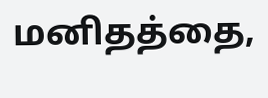மனிதத்தை,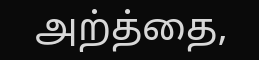அற்த்தை,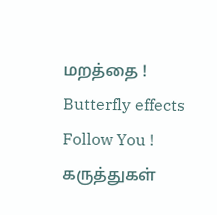மறத்தை !
Butterfly effects Follow You !
கருத்துகள்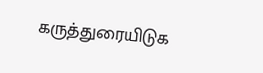கருத்துரையிடுக